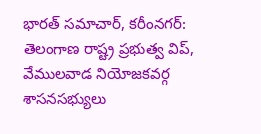భారత్ సమాచార్, కరీంనగర్: తెలంగాణ రాష్ట్ర ప్రభుత్వ విప్, వేములవాడ నియోజకవర్గ శాసనసభ్యులు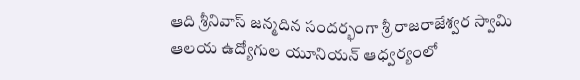ఆది శ్రీనివాస్ జన్మదిన సందర్భంగా శ్రీ రాజరాజేశ్వర స్వామి ఆలయ ఉద్యోగుల యూనియన్ ఆధ్వర్యంలో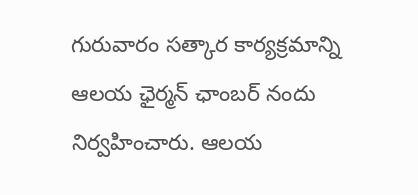గురువారం సత్కార కార్యక్రమాన్ని ఆలయ ఛైర్మన్ ఛాంబర్ నందు నిర్వహించారు. ఆలయ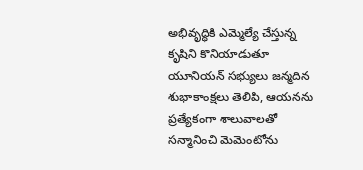అభివృద్ధికి ఎమ్మెల్యే చేస్తున్న కృషిని కొనియాడుతూ యూనియన్ సభ్యులు జన్మదిన శుభాకాంక్షలు తెలిపి, ఆయనను ప్రత్యేకంగా శాలువాలతో సన్మానించి మెమెంటోను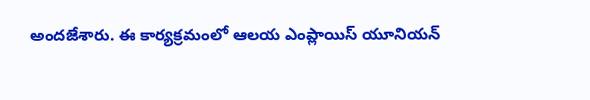అందజేశారు. ఈ కార్యక్రమంలో ఆలయ ఎంప్లాయిస్ యూనియన్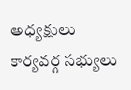అధ్యక్షులు కార్యవర్గ సభ్యులు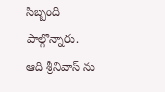సిబ్బంది పాల్గొన్నారు.
ఆది శ్రీనివాస్ ను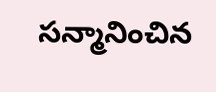సన్మానించిన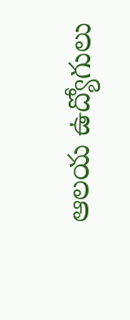ఆలయ ఉద్యోగులు